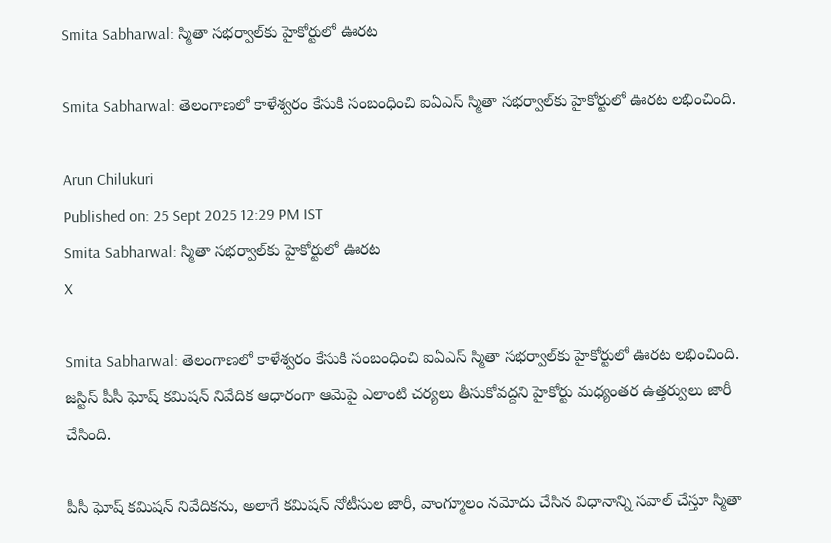Smita Sabharwal: స్మితా సభర్వాల్‌కు హైకోర్టులో ఊరట

Smita Sabharwal: తెలంగాణలో కాళేశ్వరం కేసుకి సంబంధించి ఐఏఎస్ స్మితా సభర్వాల్‌కు హైకోర్టులో ఊరట లభించింది.

Arun Chilukuri
Published on: 25 Sept 2025 12:29 PM IST
Smita Sabharwal: స్మితా సభర్వాల్‌కు హైకోర్టులో ఊరట
X

Smita Sabharwal: తెలంగాణలో కాళేశ్వరం కేసుకి సంబంధించి ఐఏఎస్ స్మితా సభర్వాల్‌కు హైకోర్టులో ఊరట లభించింది. జస్టిస్ పీసీ ఘోష్ కమిషన్ నివేదిక ఆధారంగా ఆమెపై ఎలాంటి చర్యలు తీసుకోవద్దని హైకోర్టు మధ్యంతర ఉత్తర్వులు జారీ చేసింది.

పీసీ ఘోష్ కమిషన్ నివేదికను, అలాగే కమిషన్ నోటీసుల జారీ, వాంగ్మూలం నమోదు చేసిన విధానాన్ని సవాల్ చేస్తూ స్మితా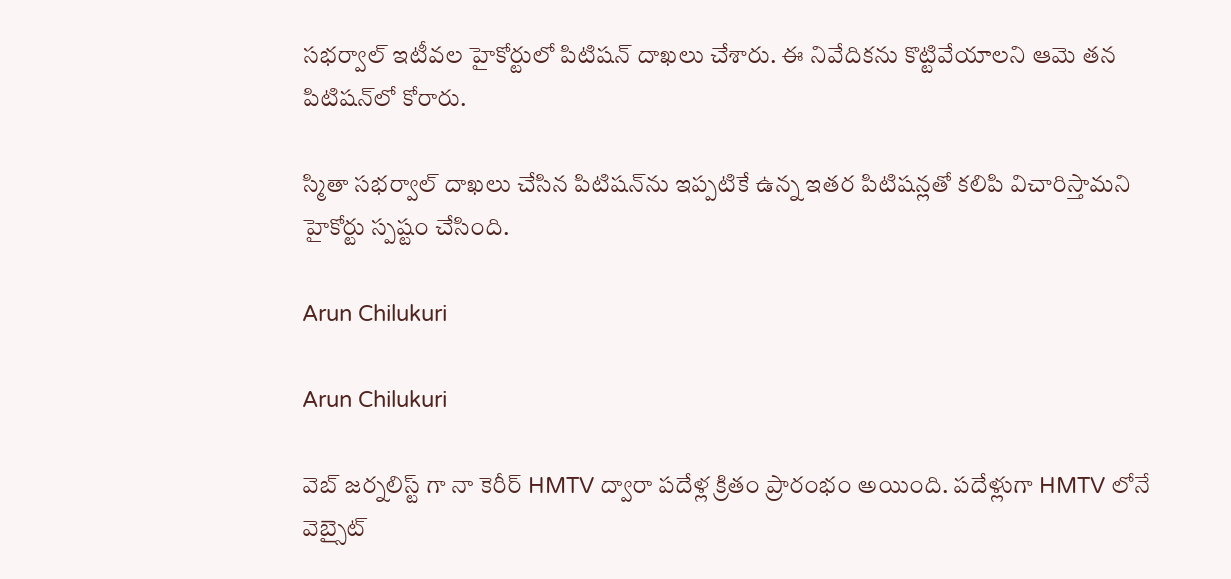సభర్వాల్ ఇటీవల హైకోర్టులో పిటిషన్ దాఖలు చేశారు. ఈ నివేదికను కొట్టివేయాలని ఆమె తన పిటిషన్‌లో కోరారు.

స్మితా సభర్వాల్ దాఖలు చేసిన పిటిషన్‌ను ఇప్పటికే ఉన్న ఇతర పిటిషన్లతో కలిపి విచారిస్తామని హైకోర్టు స్పష్టం చేసింది.

Arun Chilukuri

Arun Chilukuri

వెబ్ జర్నలిస్ట్ గా నా కెరీర్ HMTV ద్వారా పదేళ్ల క్రితం ప్రారంభం అయింది. పదేళ్లుగా HMTV లోనే వెబ్సైట్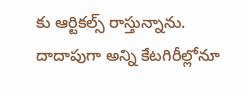కు ఆర్టికల్స్ రాస్తున్నాను. దాదాపుగా అన్ని కేటగిరీల్లోనూ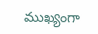ముఖ్యంగా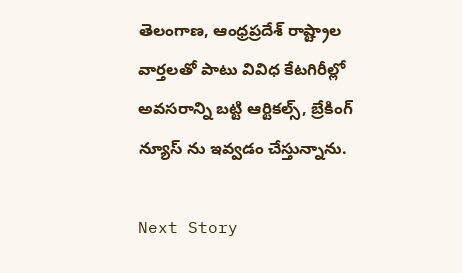తెలంగాణ, ఆంధ్రప్రదేశ్ రాష్ట్రాల వార్తలతో పాటు వివిధ కేటగిరీల్లో అవసరాన్ని బట్టి ఆర్టికల్స్, బ్రేకింగ్ న్యూస్ ను ఇవ్వడం చేస్తున్నాను.

Next Story